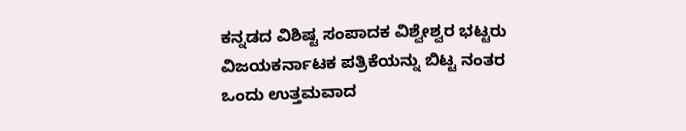ಕನ್ನಡದ ವಿಶಿಷ್ಟ ಸಂಪಾದಕ ವಿಶ್ವೇಶ್ವರ ಭಟ್ಟರು ವಿಜಯಕರ್ನಾಟಕ ಪತ್ರಿಕೆಯನ್ನು ಬಿಟ್ಟ ನಂತರ ಒಂದು ಉತ್ತಮವಾದ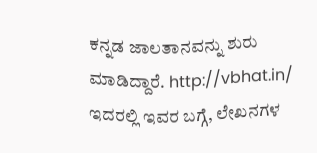ಕನ್ನಡ ಜಾಲತಾನವನ್ನು ಶುರು ಮಾಡಿದ್ದಾರೆ. http://vbhat.in/
ಇದರಲ್ಲಿ ಇವರ ಬಗ್ಗೆ, ಲೇಖನಗಳ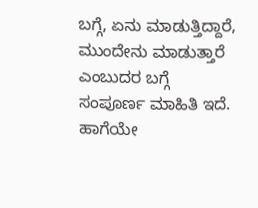ಬಗ್ಗೆ, ಏನು ಮಾಡುತ್ತಿದ್ದಾರೆ, ಮುಂದೇನು ಮಾಡುತ್ತಾರೆ ಎಂಬುದರ ಬಗ್ಗೆ ಸಂಪೂರ್ಣ ಮಾಹಿತಿ ಇದೆ. ಹಾಗೆಯೇ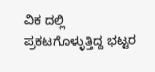ವಿಕ ದಲ್ಲಿ ಪ್ರಕಟಗೊಳ್ಳುತ್ತಿದ್ದ ಭಟ್ಟರ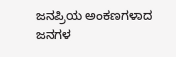ಜನಪ್ರಿಯ ಅಂಕಣಗಳಾದ ಜನಗಳ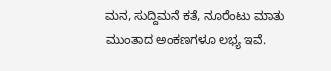ಮನ, ಸುದ್ದಿಮನೆ ಕತೆ, ನೂರೆಂಟು ಮಾತು ಮುಂತಾದ ಅಂಕಣಗಳೂ ಲಭ್ಯ ಇವೆ.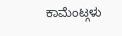ಕಾಮೆಂಟ್ಗಳು